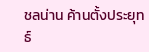ชลน่าน ค้านตั้งประยุทธ์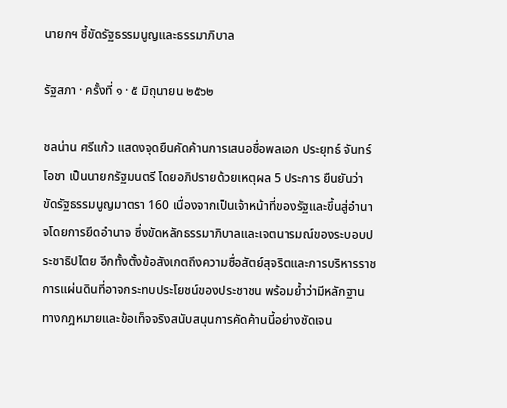นายกฯ ชี้ขัดรัฐธรรมนูญและธรรมาภิบาล

รัฐสภา · ครั้งที่ ๑ · ๕ มิถุนายน ๒๕๖๒

ชลน่าน ศรีแก้ว แสดงจุดยืนคัดค้านการเสนอชื่อพลเอก ประยุทธ์ จันทร์โอชา เป็นนายกรัฐมนตรี โดยอภิปรายด้วยเหตุผล 5 ประการ ยืนยันว่าขัดรัฐธรรมนูญมาตรา 160 เนื่องจากเป็นเจ้าหน้าที่ของรัฐและขึ้นสู่อำนาจโดยการยึดอำนาจ ซึ่งขัดหลักธรรมาภิบาลและเจตนารมณ์ของระบอบประชาธิปไตย อีกทั้งตั้งข้อสังเกตถึงความซื่อสัตย์สุจริตและการบริหารราชการแผ่นดินที่อาจกระทบประโยชน์ของประชาชน พร้อมย้ำว่ามีหลักฐานทางกฎหมายและข้อเท็จจริงสนับสนุนการคัดค้านนี้อย่างชัดเจน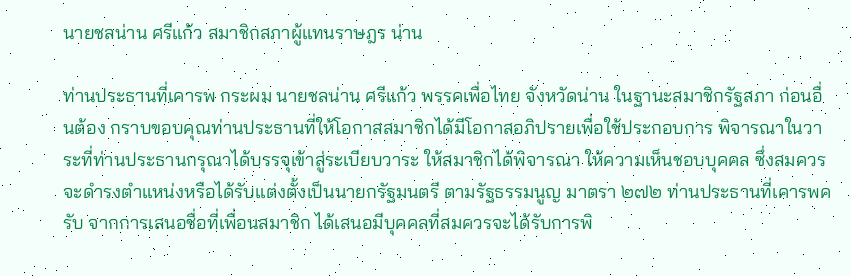นายชลน่าน ศรีแก้ว สมาชิกสภาผู้แทนราษฎร น่าน

ท่านประธานที่เคารพ กระผม นายชลน่าน ศรีแก้ว พรรคเพื่อไทย จังหวัดน่าน ในฐานะสมาชิกรัฐสภา ก่อนอื่นต้อง กราบขอบคุณท่านประธานที่ให้โอกาสสมาชิกได้มีโอกาสอภิปรายเพื่อใช้ประกอบการ พิจารณาในวาระที่ท่านประธานกรุณาได้บรรจุเข้าสู่ระเบียบวาระ ให้สมาชิกได้พิจารณา ให้ความเห็นชอบบุคคล ซึ่งสมควรจะดำรงตำแหน่งหรือได้รับแต่งตั้งเป็นนายกรัฐมนตรี ตามรัฐธรรมนูญ มาตรา ๒๗๒ ท่านประธานที่เคารพครับ จากการเสนอชื่อที่เพื่อนสมาชิก ได้เสนอมีบุคคลที่สมควรจะได้รับการพิ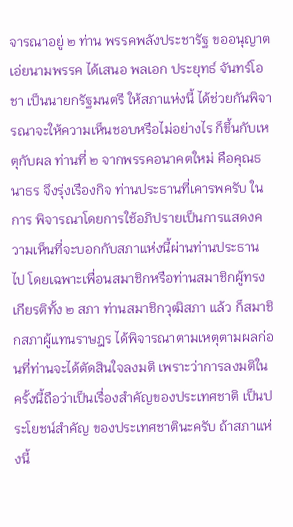จารณาอยู่ ๒ ท่าน พรรคพลังประชารัฐ ขออนุญาต เอ่ยนามพรรค ได้เสนอ พลเอก ประยุทธ์ จันทร์โอชา เป็นนายกรัฐมนตรี ให้สภาแห่งนี้ ได้ช่วยกันพิจารณาจะให้ความเห็นชอบหรือไม่อย่างไร ก็ขึ้นกับเหตุกับผล ท่านที่ ๒ จากพรรคอนาคตใหม่ คือคุณธนาธร จึงรุ่งเรืองกิจ ท่านประธานที่เคารพครับ ในการ พิจารณาโดยการใช้อภิปรายเป็นการแสดงความเห็นที่จะบอกกับสภาแห่งนี้ผ่านท่านประธาน ไป โดยเฉพาะเพื่อนสมาชิกหรือท่านสมาชิกผู้ทรงเกียรติทั้ง ๒ สภา ท่านสมาชิกวุฒิสภา แล้ว ก็สมาชิกสภาผู้แทนราษฎร ได้พิจารณาตามเหตุตามผลก่อนที่ท่านจะได้ตัดสินใจลงมติ เพราะว่าการลงมติในครั้งนี้ถือว่าเป็นเรื่องสำคัญของประเทศชาติ เป็นประโยชน์สำคัญ ของประเทศชาตินะครับ ถ้าสภาแห่งนี้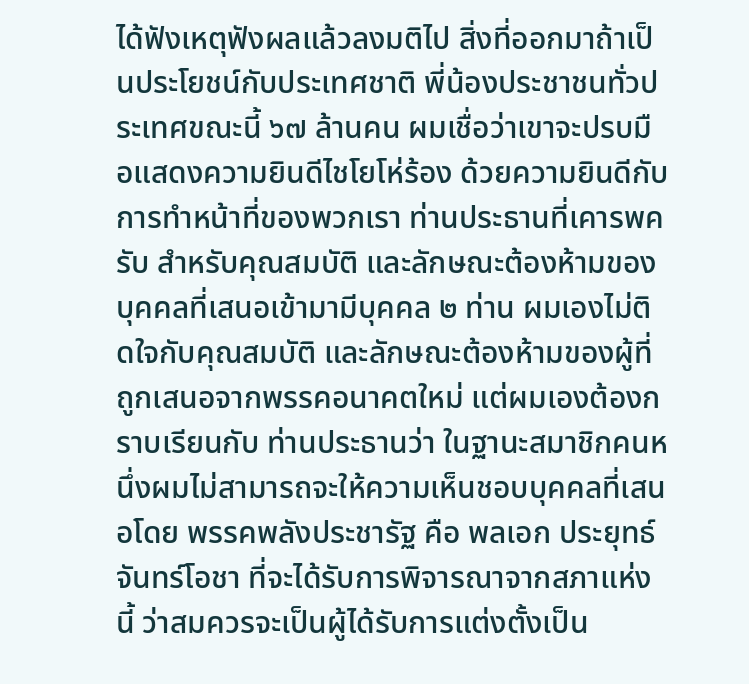ได้ฟังเหตุฟังผลแล้วลงมติไป สิ่งที่ออกมาถ้าเป็นประโยชน์กับประเทศชาติ พี่น้องประชาชนทั่วประเทศขณะนี้ ๖๗ ล้านคน ผมเชื่อว่าเขาจะปรบมือแสดงความยินดีไชโยโห่ร้อง ด้วยความยินดีกับการทำหน้าที่ของพวกเรา ท่านประธานที่เคารพครับ สำหรับคุณสมบัติ และลักษณะต้องห้ามของบุคคลที่เสนอเข้ามามีบุคคล ๒ ท่าน ผมเองไม่ติดใจกับคุณสมบัติ และลักษณะต้องห้ามของผู้ที่ถูกเสนอจากพรรคอนาคตใหม่ แต่ผมเองต้องกราบเรียนกับ ท่านประธานว่า ในฐานะสมาชิกคนหนึ่งผมไม่สามารถจะให้ความเห็นชอบบุคคลที่เสนอโดย พรรคพลังประชารัฐ คือ พลเอก ประยุทธ์ จันทร์โอชา ที่จะได้รับการพิจารณาจากสภาแห่งนี้ ว่าสมควรจะเป็นผู้ได้รับการแต่งตั้งเป็น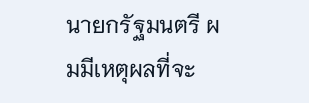นายกรัฐมนตรี ผมมีเหตุผลที่จะ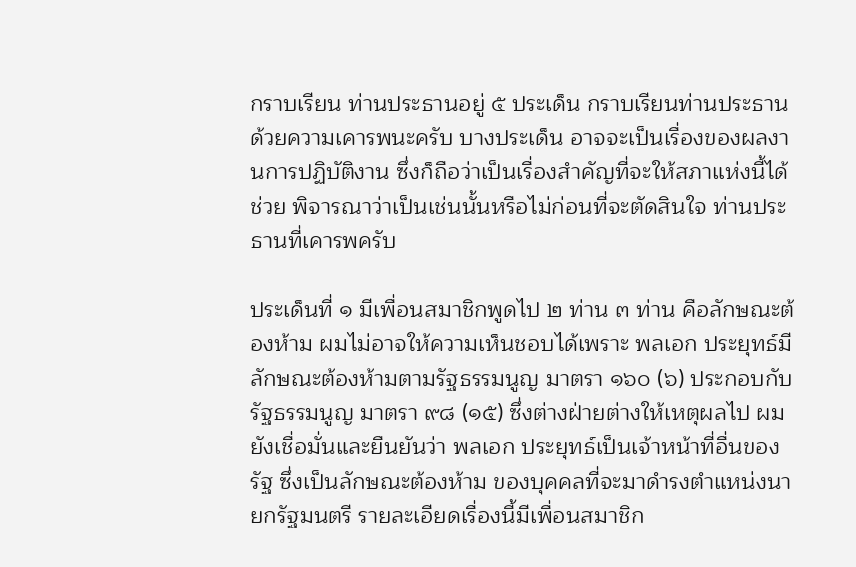กราบเรียน ท่านประธานอยู่ ๕ ประเด็น กราบเรียนท่านประธานด้วยความเคารพนะครับ บางประเด็น อาจจะเป็นเรื่องของผลงานการปฏิบัติงาน ซึ่งก็ถือว่าเป็นเรื่องสำคัญที่จะให้สภาแห่งนี้ได้ช่วย พิจารณาว่าเป็นเช่นนั้นหรือไม่ก่อนที่จะตัดสินใจ ท่านประธานที่เคารพครับ

ประเด็นที่ ๑ มีเพื่อนสมาชิกพูดไป ๒ ท่าน ๓ ท่าน คือลักษณะต้องห้าม ผมไม่อาจให้ความเห็นชอบได้เพราะ พลเอก ประยุทธ์มีลักษณะต้องห้ามตามรัฐธรรมนูญ มาตรา ๑๖๐ (๖) ประกอบกับรัฐธรรมนูญ มาตรา ๙๘ (๑๕) ซึ่งต่างฝ่ายต่างให้เหตุผลไป ผมยังเชื่อมั่นและยืนยันว่า พลเอก ประยุทธ์เป็นเจ้าหน้าที่อื่นของรัฐ ซึ่งเป็นลักษณะต้องห้าม ของบุคคลที่จะมาดำรงตำแหน่งนายกรัฐมนตรี รายละเอียดเรื่องนี้มีเพื่อนสมาชิก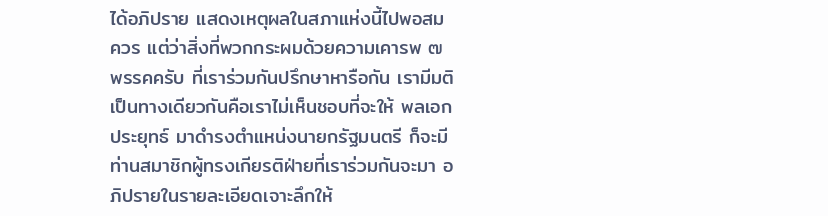ได้อภิปราย แสดงเหตุผลในสภาแห่งนี้ไปพอสมควร แต่ว่าสิ่งที่พวกกระผมด้วยความเคารพ ๗ พรรคครับ ที่เราร่วมกันปรึกษาหารือกัน เรามีมติเป็นทางเดียวกันคือเราไม่เห็นชอบที่จะให้ พลเอก ประยุทธ์ มาดำรงตำแหน่งนายกรัฐมนตรี ก็จะมีท่านสมาชิกผู้ทรงเกียรติฝ่ายที่เราร่วมกันจะมา อภิปรายในรายละเอียดเจาะลึกให้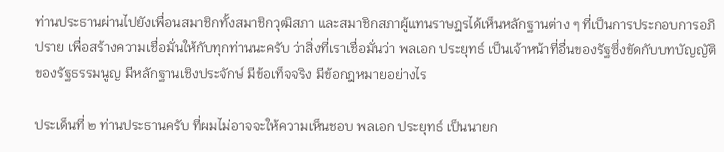ท่านประธานผ่านไปยังเพื่อนสมาชิกทั้งสมาชิกวุฒิสภา และสมาชิกสภาผู้แทนราษฎรได้เห็นหลักฐานต่าง ๆ ที่เป็นการประกอบการอภิปราย เพื่อสร้างความเชื่อมั่นให้กับทุกท่านนะครับ ว่าสิ่งที่เราเชื่อมั่นว่า พลเอก ประยุทธ์ เป็นเจ้าหน้าที่อื่นของรัฐซึ่งขัดกับบทบัญญัติของรัฐธรรมนูญ มีหลักฐานเชิงประจักษ์ มีข้อเท็จจริง มีข้อกฎหมายอย่างไร

ประเด็นที่ ๒ ท่านประธานครับ ที่ผมไม่อาจจะให้ความเห็นชอบ พลเอก ประยุทธ์ เป็นนายก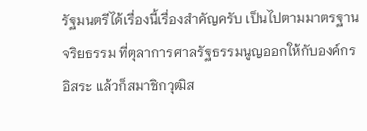รัฐมนตรีได้เรื่องนี้เรื่องสำคัญครับ เป็นไปตามมาตรฐานจริยธรรม ที่ตุลาการศาลรัฐธรรมนูญออกให้กับองค์กรอิสระ แล้วก็สมาชิกวุฒิส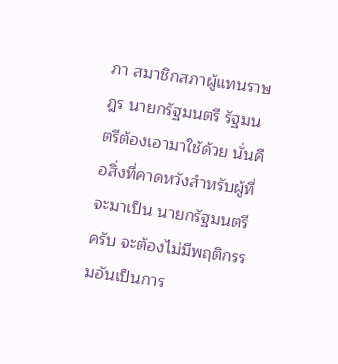ภา สมาชิกสภาผู้แทนราษฎร นายกรัฐมนตรี รัฐมนตรีต้องเอามาใช้ด้วย นั่นคือสิ่งที่คาดหวังสำหรับผู้ที่จะมาเป็น นายกรัฐมนตรีครับ จะต้องไม่มีพฤติกรรมอันเป็นการ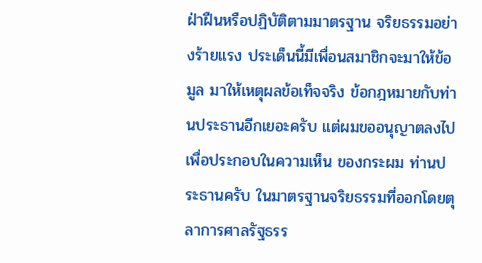ฝ่าฝืนหรือปฏิบัติตามมาตรฐาน จริยธรรมอย่างร้ายแรง ประเด็นนี้มีเพื่อนสมาชิกจะมาให้ข้อมูล มาให้เหตุผลข้อเท็จจริง ข้อกฎหมายกับท่านประธานอีกเยอะครับ แต่ผมขออนุญาตลงไปเพื่อประกอบในความเห็น ของกระผม ท่านประธานครับ ในมาตรฐานจริยธรรมที่ออกโดยตุลาการศาลรัฐธรร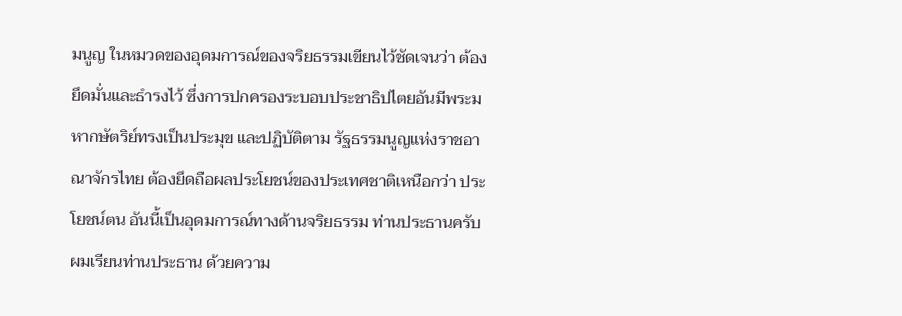มนูญ ในหมวดของอุดมการณ์ของจริยธรรมเขียนไว้ชัดเจนว่า ต้องยึดมั่นและธำรงไว้ ซึ่งการปกครองระบอบประชาธิปไตยอันมีพระมหากษัตริย์ทรงเป็นประมุข และปฏิบัติตาม รัฐธรรมนูญแห่งราชอาณาจักรไทย ต้องยึดถือผลประโยชน์ของประเทศชาติเหนือกว่า ประโยชน์ตน อันนี้เป็นอุดมการณ์ทางด้านจริยธรรม ท่านประธานครับ ผมเรียนท่านประธาน ด้วยความ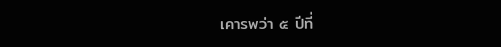เคารพว่า ๕ ปีที่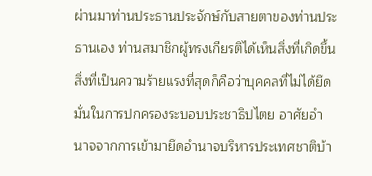ผ่านมาท่านประธานประจักษ์กับสายตาของท่านประธานเอง ท่านสมาชิกผู้ทรงเกียรติได้เห็นสิ่งที่เกิดขึ้น สิ่งที่เป็นความร้ายแรงที่สุดก็คือว่าบุคคลที่ไม่ได้ยึดมั่นในการปกครองระบอบประชาธิปไตย อาศัยอำนาจจากการเข้ามายึดอำนาจบริหารประเทศชาติบ้า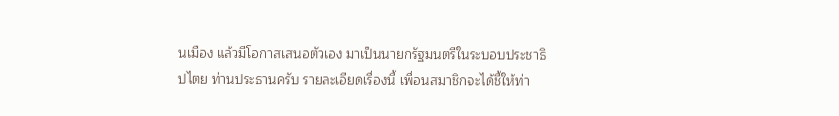นเมือง แล้วมีโอกาสเสนอตัวเอง มาเป็นนายกรัฐมนตรีในระบอบประชาธิปไตย ท่านประธานครับ รายละเอียดเรื่องนี้ เพื่อนสมาชิกจะได้ชี้ให้ท่า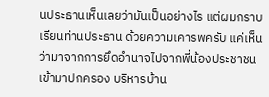นประธานเห็นเลยว่ามันเป็นอย่างไร แต่ผมกราบเรียนท่านประธาน ด้วยความเคารพครับ แค่เห็นว่ามาจากการยึดอำนาจไปจากพี่น้องประชาชนเข้ามาปกครอง บริหารบ้าน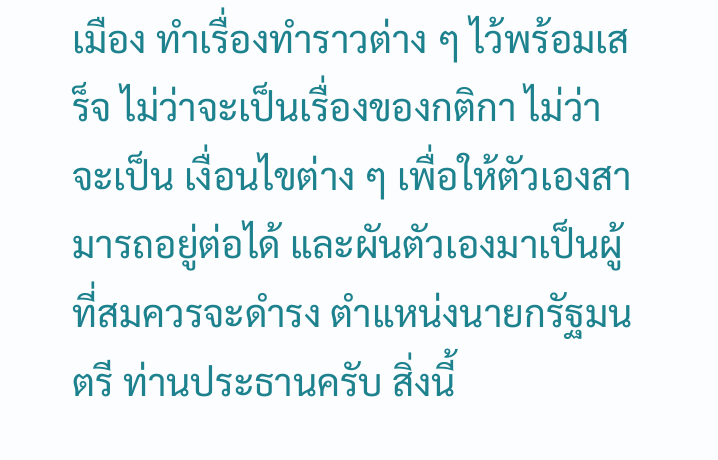เมือง ทำเรื่องทำราวต่าง ๆ ไว้พร้อมเสร็จ ไม่ว่าจะเป็นเรื่องของกติกา ไม่ว่าจะเป็น เงื่อนไขต่าง ๆ เพื่อให้ตัวเองสามารถอยู่ต่อได้ และผันตัวเองมาเป็นผู้ที่สมควรจะดำรง ตำแหน่งนายกรัฐมนตรี ท่านประธานครับ สิ่งนี้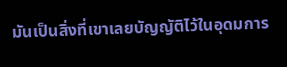มันเป็นสิ่งที่เขาเลยบัญญัติไว้ในอุดมการ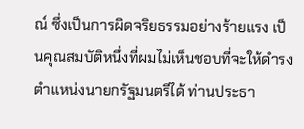ณ์ ซึ่งเป็นการผิดจริยธรรมอย่างร้ายแรง เป็นคุณสมบัติหนึ่งที่ผมไม่เห็นชอบที่จะให้ดำรง ตำแหน่งนายกรัฐมนตรีได้ ท่านประธา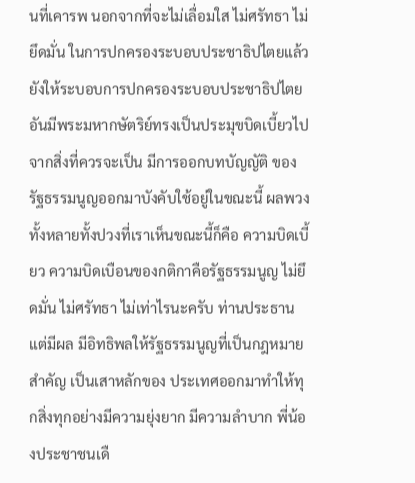นที่เคารพ นอกจากที่จะไม่เลื่อมใส ไม่ศรัทธา ไม่ยึดมั่น ในการปกครองระบอบประชาธิปไตยแล้ว ยังให้ระบอบการปกครองระบอบประชาธิปไตย อันมีพระมหากษัตริย์ทรงเป็นประมุขบิดเบี้ยวไปจากสิ่งที่ควรจะเป็น มีการออกบทบัญญัติ ของรัฐธรรมนูญออกมาบังคับใช้อยู่ในขณะนี้ ผลพวงทั้งหลายทั้งปวงที่เราเห็นขณะนี้ก็คือ ความบิดเบี้ยว ความบิดเบือนของกติกาคือรัฐธรรมนูญ ไม่ยึดมั่น ไม่ศรัทธา ไม่เท่าไรนะครับ ท่านประธาน แต่มีผล มีอิทธิพลให้รัฐธรรมนูญที่เป็นกฎหมายสำคัญ เป็นเสาหลักของ ประเทศออกมาทำให้ทุกสิ่งทุกอย่างมีความยุ่งยาก มีความลำบาก พี่น้องประชาชนเดื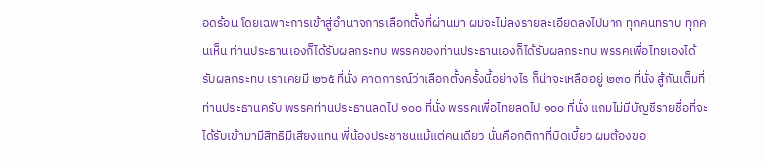อดร้อน โดยเฉพาะการเข้าสู่อำนาจการเลือกตั้งที่ผ่านมา ผมจะไม่ลงรายละเอียดลงไปมาก ทุกคนทราบ ทุกคนเห็น ท่านประธานเองก็ได้รับผลกระทบ พรรคของท่านประธานเองก็ได้รับผลกระทบ พรรคเพื่อไทยเองได้รับผลกระทบ เราเคยมี ๒๖๕ ที่นั่ง คาดการณ์ว่าเลือกตั้งครั้งนี้อย่างไร ก็น่าจะเหลืออยู่ ๒๓๐ ที่นั่ง สู้กันเต็มที่ ท่านประธานครับ พรรคท่านประธานลดไป ๑๐๐ ที่นั่ง พรรคเพื่อไทยลดไป ๑๐๐ ที่นั่ง แถมไม่มีบัญชีรายชื่อที่จะได้รับเข้ามามีสิทธิมีเสียงแทน พี่น้องประชาชนแม้แต่คนเดียว นั่นคือกติกาที่บิดเบี้ยว ผมต้องขอ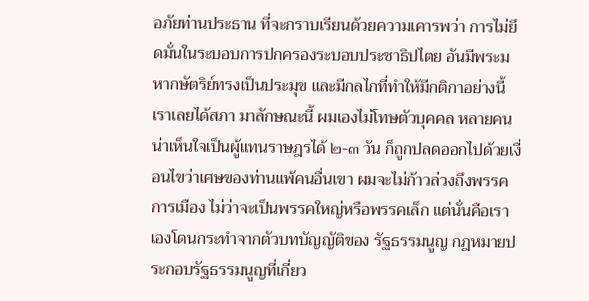อภัยท่านประธาน ที่จะกราบเรียนด้วยความเคารพว่า การไม่ยึดมั่นในระบอบการปกครองระบอบประชาธิปไตย อันมีพระมหากษัตริย์ทรงเป็นประมุข และมีกลไกที่ทำให้มีกติกาอย่างนี้ เราเลยได้สภา มาลักษณะนี้ ผมเองไม่โทษตัวบุคคล หลายคนน่าเห็นใจเป็นผู้แทนราษฎรได้ ๒-๓ วัน ก็ถูกปลดออกไปด้วยเงื่อนไขว่าเศษของท่านแพ้คนอื่นเขา ผมจะไม่ก้าวล่วงถึงพรรคการเมือง ไม่ว่าจะเป็นพรรคใหญ่หรือพรรคเล็ก แต่นั่นคือเราเองโดนกระทำจากตัวบทบัญญัติของ รัฐธรรมนูญ กฎหมายประกอบรัฐธรรมนูญที่เกี่ยว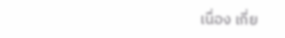เนื่อง เกี่ย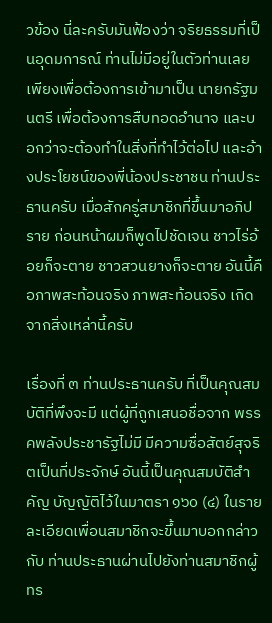วข้อง นี่ละครับมันฟ้องว่า จริยธรรมที่เป็นอุดมการณ์ ท่านไม่มีอยู่ในตัวท่านเลย เพียงเพื่อต้องการเข้ามาเป็น นายกรัฐมนตรี เพื่อต้องการสืบทอดอำนาจ และบอกว่าจะต้องทำในสิ่งที่ทำไว้ต่อไป และอ้างประโยชน์ของพี่น้องประชาชน ท่านประธานครับ เมื่อสักครู่สมาชิกที่ขึ้นมาอภิปราย ก่อนหน้าผมก็พูดไปชัดเจน ชาวไร่อ้อยก็จะตาย ชาวสวนยางก็จะตาย อันนี้คือภาพสะท้อนจริง ภาพสะท้อนจริง เกิดจากสิ่งเหล่านี้ครับ

เรื่องที่ ๓ ท่านประธานครับ ที่เป็นคุณสมบัติที่พึงจะมี แต่ผู้ที่ถูกเสนอชื่อจาก พรรคพลังประชารัฐไม่มี มีความซื่อสัตย์สุจริตเป็นที่ประจักษ์ อันนี้เป็นคุณสมบัติสำคัญ บัญญัติไว้ในมาตรา ๑๖๐ (๔) ในรายละเอียดเพื่อนสมาชิกจะขึ้นมาบอกกล่าวกับ ท่านประธานผ่านไปยังท่านสมาชิกผู้ทร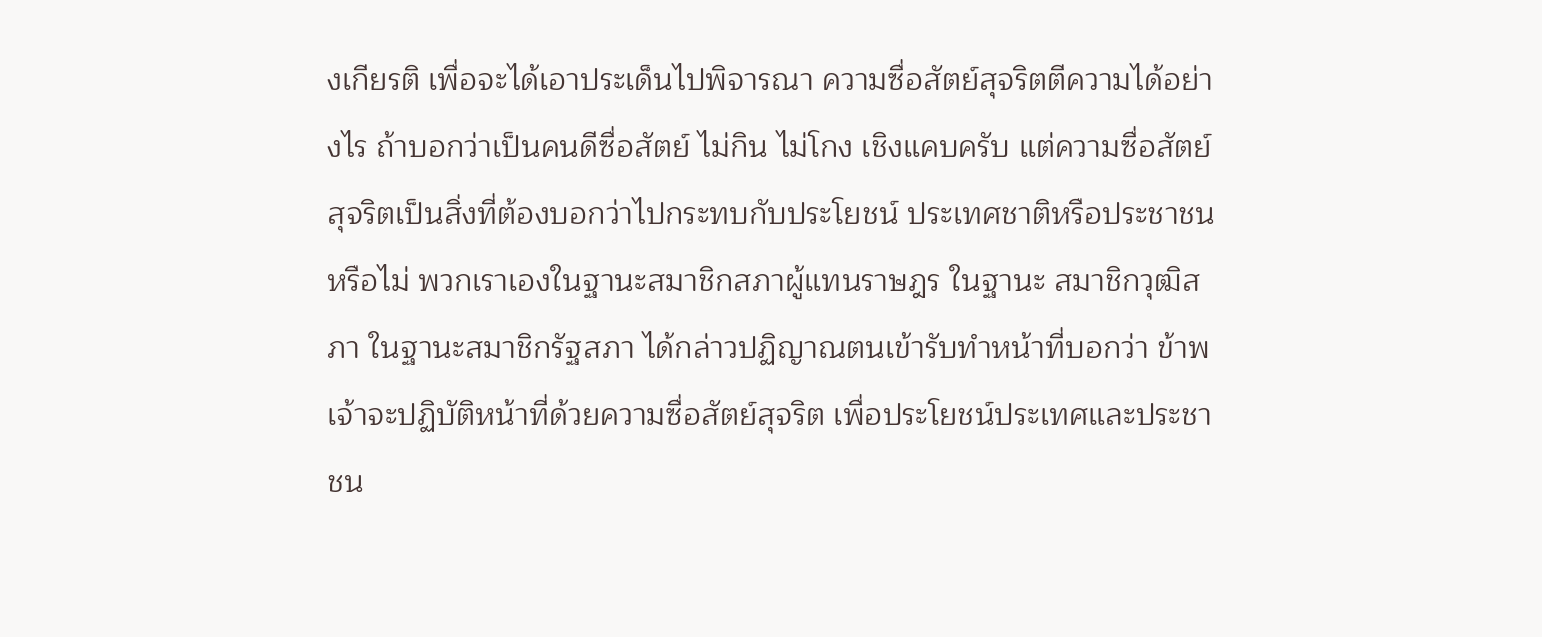งเกียรติ เพื่อจะได้เอาประเด็นไปพิจารณา ความซื่อสัตย์สุจริตตีความได้อย่างไร ถ้าบอกว่าเป็นคนดีซื่อสัตย์ ไม่กิน ไม่โกง เชิงแคบครับ แต่ความซื่อสัตย์สุจริตเป็นสิ่งที่ต้องบอกว่าไปกระทบกับประโยชน์ ประเทศชาติหรือประชาชนหรือไม่ พวกเราเองในฐานะสมาชิกสภาผู้แทนราษฎร ในฐานะ สมาชิกวุฒิสภา ในฐานะสมาชิกรัฐสภา ได้กล่าวปฏิญาณตนเข้ารับทำหน้าที่บอกว่า ข้าพเจ้าจะปฏิบัติหน้าที่ด้วยความซื่อสัตย์สุจริต เพื่อประโยชน์ประเทศและประชาชน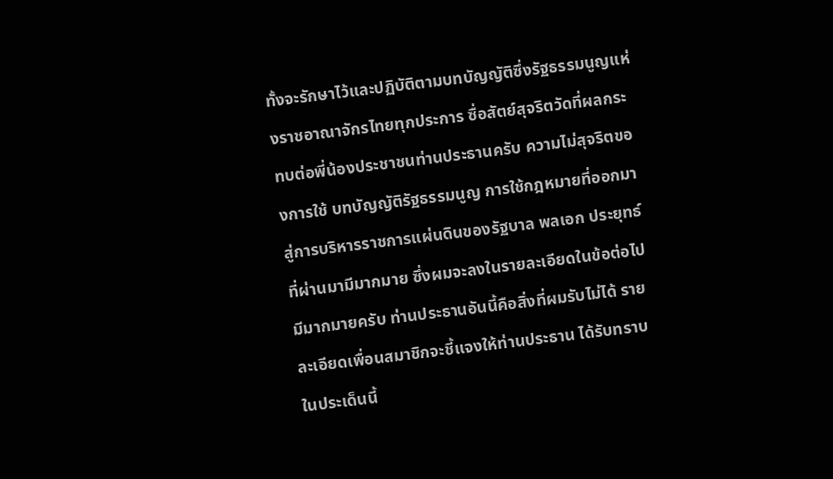ทั้งจะรักษาไว้และปฏิบัติตามบทบัญญัติซึ่งรัฐธรรมนูญแห่งราชอาณาจักรไทยทุกประการ ซื่อสัตย์สุจริตวัดที่ผลกระทบต่อพี่น้องประชาชนท่านประธานครับ ความไม่สุจริตของการใช้ บทบัญญัติรัฐธรรมนูญ การใช้กฎหมายที่ออกมาสู่การบริหารราชการแผ่นดินของรัฐบาล พลเอก ประยุทธ์ที่ผ่านมามีมากมาย ซึ่งผมจะลงในรายละเอียดในข้อต่อไป มีมากมายครับ ท่านประธานอันนี้คือสิ่งที่ผมรับไม่ได้ รายละเอียดเพื่อนสมาชิกจะชี้แจงให้ท่านประธาน ได้รับทราบในประเด็นนี้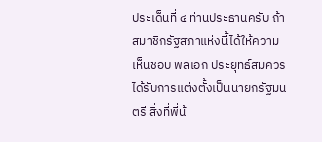ประเด็นที่ ๔ ท่านประธานครับ ถ้าสมาชิกรัฐสภาแห่งนี้ได้ให้ความเห็นชอบ พลเอก ประยุทธ์สมควรได้รับการแต่งตั้งเป็นนายกรัฐมนตรี สิ่งที่พี่น้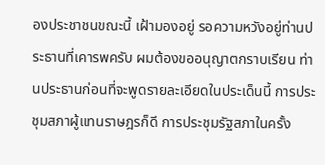องประชาชนขณะนี้ เฝ้ามองอยู่ รอความหวังอยู่ท่านประธานที่เคารพครับ ผมต้องขออนุญาตกราบเรียน ท่านประธานก่อนที่จะพูดรายละเอียดในประเด็นนี้ การประชุมสภาผู้แทนราษฎรก็ดี การประชุมรัฐสภาในครั้ง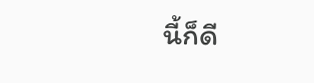นี้ก็ดี